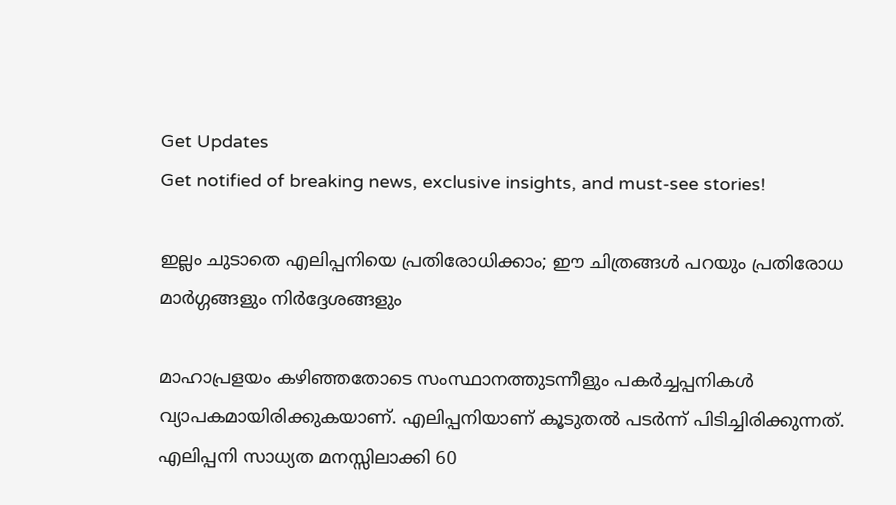Get Updates
Get notified of breaking news, exclusive insights, and must-see stories!

ഇല്ലം ചുടാതെ എലിപ്പനിയെ പ്രതിരോധിക്കാം; ഈ ചിത്രങ്ങള്‍ പറയും പ്രതിരോധ മാര്‍ഗ്ഗങ്ങളും നിര്‍ദ്ദേശങ്ങളും

മാഹാപ്രളയം കഴിഞ്ഞതോടെ സംസ്ഥാനത്തുടന്നീളും പകര്‍ച്ചപ്പനികള്‍ വ്യാപകമായിരിക്കുകയാണ്. എലിപ്പനിയാണ് കൂടുതല്‍ പടര്‍ന്ന് പിടിച്ചിരിക്കുന്നത്. എലിപ്പനി സാധ്യത മനസ്സിലാക്കി 60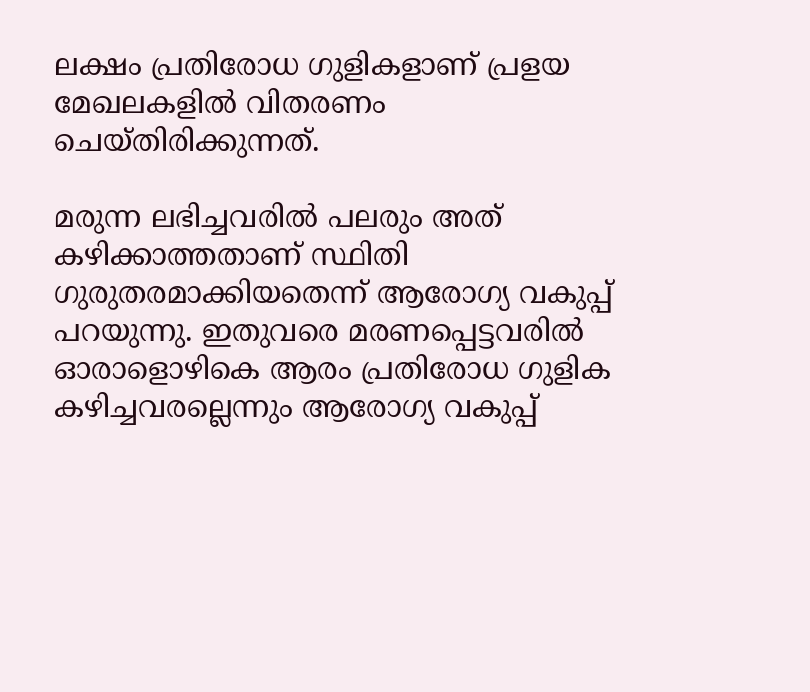ലക്ഷം പ്രതിരോധ ഗുളികളാണ് പ്രളയ മേഖലകളില്‍ വിതരണം ചെയ്തിരിക്കുന്നത്.

മരുന്ന ലഭിച്ചവരില്‍ പലരും അത് കഴിക്കാത്തതാണ് സ്ഥിതി ഗുരുതരമാക്കിയതെന്ന് ആരോഗ്യ വകുപ്പ് പറയുന്നു. ഇതുവരെ മരണപ്പെട്ടവരില്‍ ഓരാളൊഴികെ ആരം പ്രതിരോധ ഗുളിക കഴിച്ചവരല്ലെന്നും ആരോഗ്യ വകുപ്പ്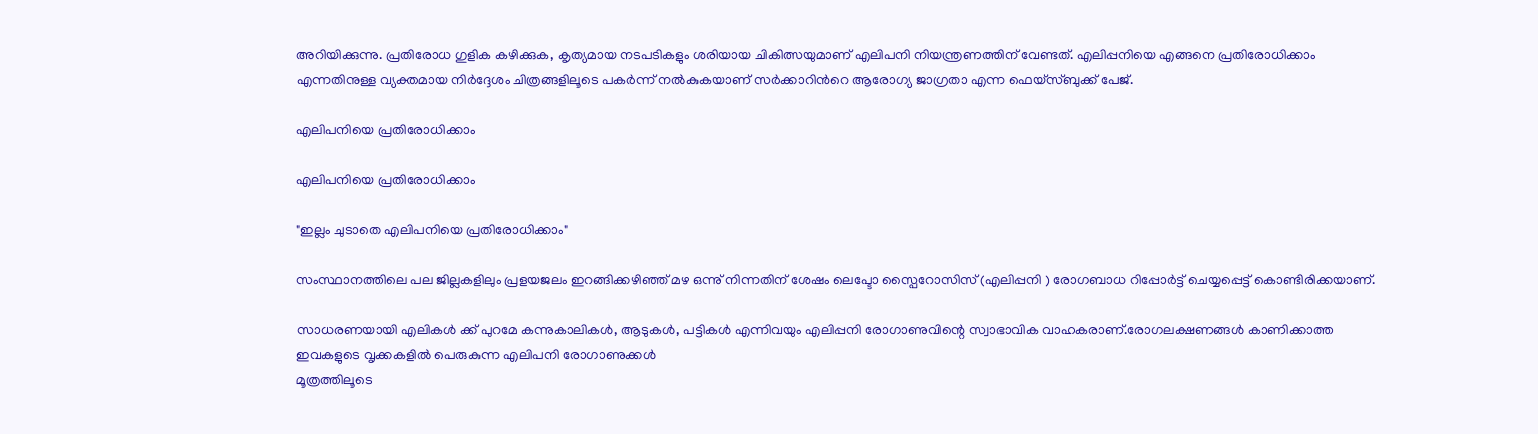അറിയിക്കുന്നു. പ്രതിരോധ ഗുളിക കഴിക്കുക, കൃത്യമായ നടപടികളും ശരിയായ ചികിത്സയുമാണ് എലിപനി നിയന്ത്രണത്തിന് വേണ്ടത്. എലിപ്പനിയെ എങ്ങനെ പ്രതിരോധിക്കാം എന്നതിനുള്ള വ്യക്തമായ നിര്‍ദ്ദേശം ചിത്രങ്ങളിലൂടെ പകർന്ന് നല്‍കുകയാണ് സര്‍ക്കാറിന്‍റെ ആരോഗ്യ ജാഗ്രതാ എന്ന ഫെയ്സ്ബുക്ക് പേജ്.

എലിപനിയെ പ്രതിരോധിക്കാം

എലിപനിയെ പ്രതിരോധിക്കാം

"ഇല്ലം ചുടാതെ എലിപനിയെ പ്രതിരോധിക്കാം"

സംസ്ഥാനത്തിലെ പല ജില്ലകളിലും പ്രളയജലം ഇറങ്ങിക്കഴിഞ്ഞ് മഴ ഒന്നു് നിന്നതിന് ശേഷം ലെപ്ടോ സ്പൈറോസിസ് (എലിപ്പനി ) രോഗബാധ റിപ്പോർട്ട് ചെയ്യപ്പെട്ട് കൊണ്ടിരിക്കയാണ്.

സാധരണയായി എലികൾ ക്ക് പുറമേ കന്നുകാലികൾ, ആടുകൾ, പട്ടികൾ എന്നിവയും എലിപ്പനി രോഗാണുവിന്റെ സ്വാഭാവിക വാഹകരാണ്.രോഗലക്ഷണങ്ങൾ കാണിക്കാത്ത ഇവകളുടെ വൃക്കകളിൽ പെരുകുന്ന എലിപനി രോഗാണുക്കൾ
മൂത്രത്തിലൂടെ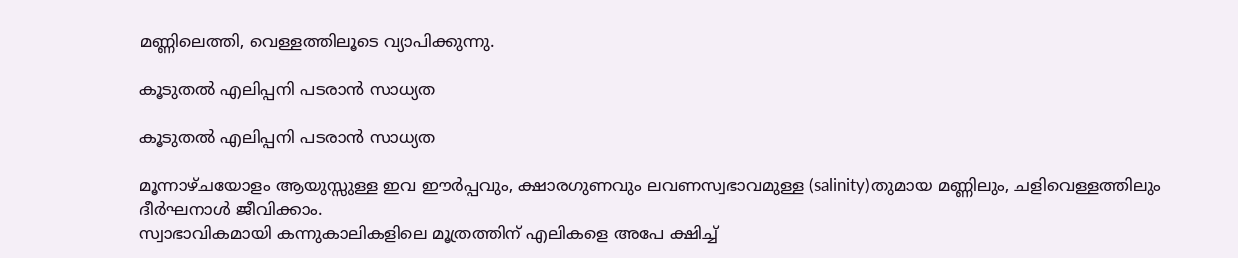മണ്ണിലെത്തി, വെള്ളത്തിലൂടെ വ്യാപിക്കുന്നു.

കൂടുതൽ എലിപ്പനി പടരാൻ സാധ്യത

കൂടുതൽ എലിപ്പനി പടരാൻ സാധ്യത

മൂന്നാഴ്ചയോളം ആയുസ്സുള്ള ഇവ ഈർപ്പവും, ക്ഷാരഗുണവും ലവണസ്വഭാവമുള്ള (salinity)തുമായ മണ്ണിലും, ചളിവെള്ളത്തിലും ദീർഘനാൾ ജീവിക്കാം.
സ്വാഭാവികമായി കന്നുകാലികളിലെ മൂത്രത്തിന് എലികളെ അപേ ക്ഷിച്ച്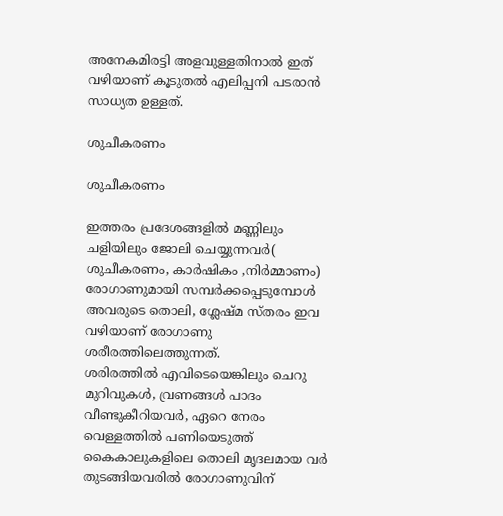അനേകമിരട്ടി അളവുള്ളതിനാൽ ഇത് വഴിയാണ് കൂടുതൽ എലിപ്പനി പടരാൻ സാധ്യത ഉള്ളത്.

ശുചീകരണം

ശുചീകരണം

ഇത്തരം പ്രദേശങ്ങളിൽ മണ്ണിലും ചളിയിലും ജോലി ചെയ്യുന്നവർ( ശുചീകരണം, കാർഷികം ,നിർമ്മാണം) രോഗാണുമായി സമ്പർക്കപ്പെടുമ്പോൾ അവരുടെ തൊലി, ശ്ലേഷ്മ സ്തരം ഇവ വഴിയാണ് രോഗാണു ശരീരത്തിലെത്തുന്നത്.
ശരിരത്തിൽ എവിടെയെങ്കിലും ചെറു മുറിവുകൾ, വ്രണങ്ങൾ പാദം വീണ്ടുകീറിയവർ, ഏറെ നേരം വെള്ളത്തിൽ പണിയെടുത്ത് കൈകാലുകളിലെ തൊലി മൃദലമായ വർ തുടങ്ങിയവരിൽ രോഗാണുവിന്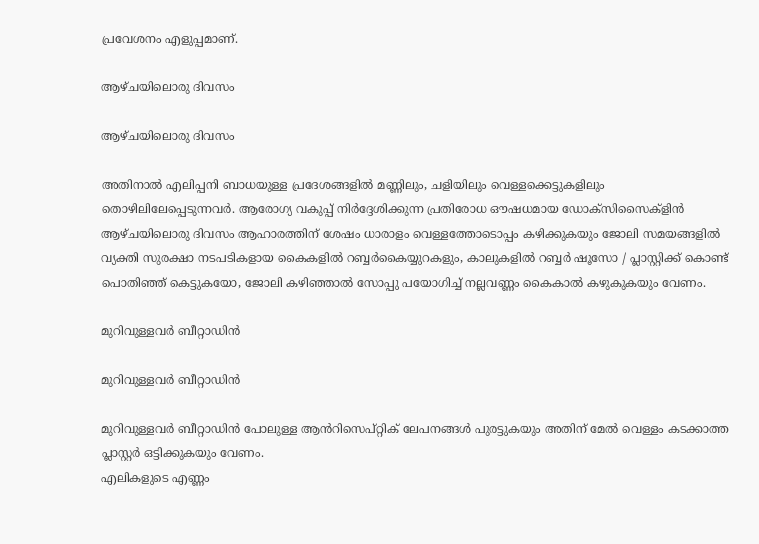പ്രവേശനം എളുപ്പമാണ്.

ആഴ്ചയിലൊരു ദിവസം

ആഴ്ചയിലൊരു ദിവസം

അതിനാൽ എലിപ്പനി ബാധയുള്ള പ്രദേശങ്ങളിൽ മണ്ണിലും, ചളിയിലും വെള്ളക്കെട്ടുകളിലും തൊഴിലിലേപ്പെടുന്നവർ. ആരോഗ്യ വകുപ്പ് നിർദ്ദേശിക്കുന്ന പ്രതിരോധ ഔഷധമായ ഡോക്സിസൈക്ളിൻ ആഴ്ചയിലൊരു ദിവസം ആഹാരത്തിന് ശേഷം ധാരാളം വെള്ളത്തോടൊപ്പം കഴിക്കുകയും ജോലി സമയങ്ങളിൽ വ്യക്തി സുരക്ഷാ നടപടികളായ കൈകളിൽ റബ്ബർകൈയ്യുറകളും, കാലുകളിൽ റബ്ബർ ഷൂസോ / പ്ലാസ്റ്റിക്ക് കൊണ്ട് പൊതിഞ്ഞ് കെട്ടുകയോ, ജോലി കഴിഞ്ഞാൽ സോപ്പു പയോഗിച്ച് നല്ലവണ്ണം കൈകാൽ കഴുകുകയും വേണം.

മുറിവുള്ളവർ ബീറ്റാഡിൻ

മുറിവുള്ളവർ ബീറ്റാഡിൻ

മുറിവുള്ളവർ ബീറ്റാഡിൻ പോലുള്ള ആൻറിസെപ്റ്റിക് ലേപനങ്ങൾ പുരട്ടുകയും അതിന് മേൽ വെള്ളം കടക്കാത്ത പ്ലാസ്റ്റർ ഒട്ടിക്കുകയും വേണം.
എലികളുടെ എണ്ണം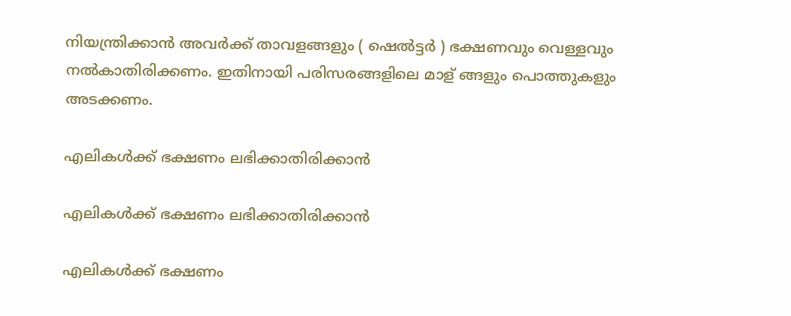നിയന്ത്രിക്കാൻ അവർക്ക് താവളങ്ങളും ( ഷെൽട്ടർ ) ഭക്ഷണവും വെള്ളവും നൽകാതിരിക്കണം. ഇതിനായി പരിസരങ്ങളിലെ മാള് ങ്ങളും പൊത്തുകളും അടക്കണം.

എലികൾക്ക് ഭക്ഷണം ലഭിക്കാതിരിക്കാൻ

എലികൾക്ക് ഭക്ഷണം ലഭിക്കാതിരിക്കാൻ

എലികൾക്ക് ഭക്ഷണം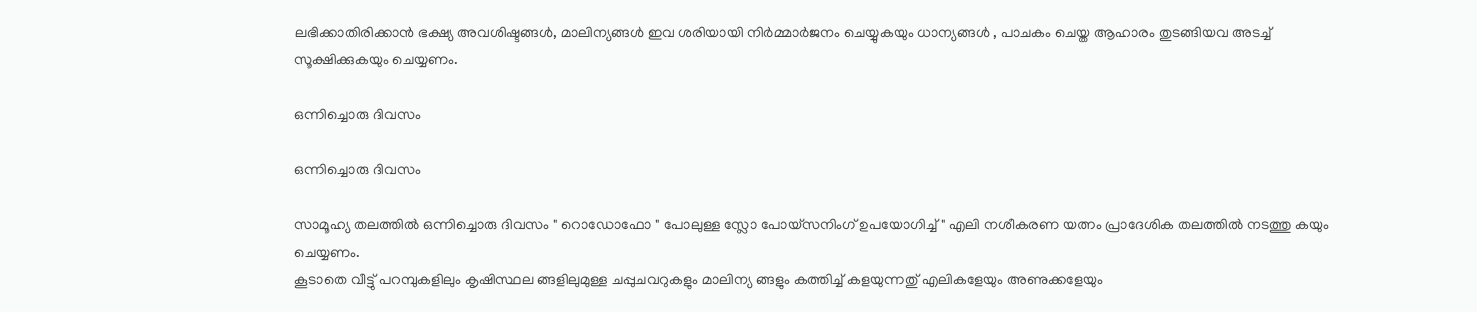ലഭിക്കാതിരിക്കാൻ ഭക്ഷ്യ അവശിഷ്ടങ്ങൾ, മാലിന്യങ്ങൾ ഇവ ശരിയായി നിർമ്മാർജനം ചെയ്യുകയും ധാന്യങ്ങൾ , പാചകം ചെയ്ത ആഹാരം തുടങ്ങിയവ അടച്ച് സൂക്ഷിക്കുകയും ചെയ്യണം.

ഒന്നിച്ചൊരു ദിവസം

ഒന്നിച്ചൊരു ദിവസം

സാമൂഹ്യ തലത്തിൽ ഒന്നിച്ചൊരു ദിവസം " റൊഡോഫോ " പോലുള്ള സ്ലോ പോയ്സനിംഗ് ഉപയോഗിച്ച് " എലി നശീകരണ യത്നം പ്രാദേശിക തലത്തിൽ നടത്തു കയും ചെയ്യണം.
കൂടാതെ വീട്ടു് പറമ്പുകളിലും കൃഷിസ്ഥല ങ്ങളിലുമുള്ള ചപ്പുചവറുകളും മാലിന്യ ങ്ങളും കത്തിച്ച് കളയുന്നതു് എലികളേയും അണുക്കളേയും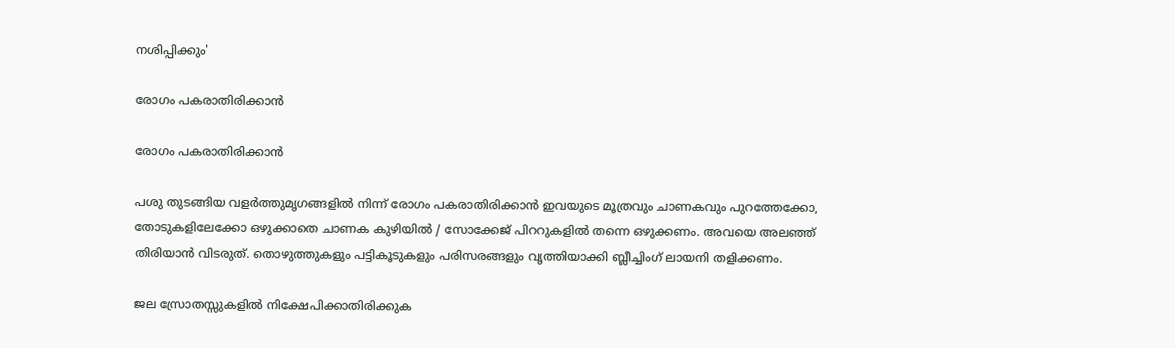നശിപ്പിക്കും'

രോഗം പകരാതിരിക്കാൻ

രോഗം പകരാതിരിക്കാൻ

പശു തുടങ്ങിയ വളർത്തുമൃഗങ്ങളിൽ നിന്ന് രോഗം പകരാതിരിക്കാൻ ഇവയുടെ മൂത്രവും ചാണകവും പുറത്തേക്കോ, തോടുകളിലേക്കോ ഒഴുക്കാതെ ചാണക കുഴിയിൽ / സോക്കേജ് പിററുകളിൽ തന്നെ ഒഴുക്കണം. അവയെ അലഞ്ഞ് തിരിയാൻ വിടരുത്. തൊഴുത്തുകളും പട്ടികൂടുകളും പരിസരങ്ങളും വൃത്തിയാക്കി ബ്ലീച്ചിംഗ് ലായനി തളിക്കണം.

ജല സ്രോതസ്സുകളിൽ നിക്ഷേപിക്കാതിരിക്കുക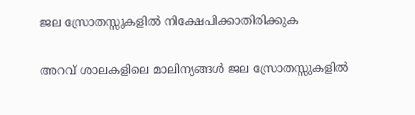ജല സ്രോതസ്സുകളിൽ നിക്ഷേപിക്കാതിരിക്കുക

അറവ് ശാലകളിലെ മാലിന്യങ്ങൾ ജല സ്രോതസ്സുകളിൽ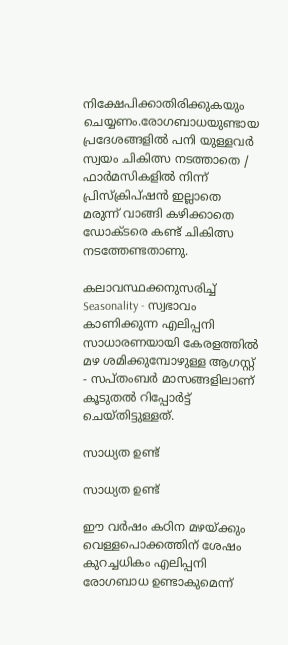നിക്ഷേപിക്കാതിരിക്കുകയും ചെയ്യണം.രോഗബാധയുണ്ടായ പ്രദേശങ്ങളിൽ പനി യുള്ളവർ സ്വയം ചികിത്സ നടത്താതെ / ഫാർമസികളിൽ നിന്ന് പ്രിസ്ക്രിപ്ഷൻ ഇല്ലാതെ മരുന്ന് വാങ്ങി കഴിക്കാതെ ഡോക്ടരെ കണ്ട് ചികിത്സ നടത്തേണ്ടതാണു.

കലാവസ്ഥക്കനുസരിച്ച് Seasonality - സ്വഭാവം കാണിക്കുന്ന എലിപ്പനി സാധാരണയായി കേരളത്തിൽ മഴ ശമിക്കുമ്പോഴുള്ള ആഗസ്റ്റ് - സപ്തംബർ മാസങ്ങളിലാണ് കൂടുതൽ റിപ്പോർട്ട് ചെയ്തിട്ടുള്ളത്.

സാധ്യത ഉണ്ട്

സാധ്യത ഉണ്ട്

ഈ വർഷം കഠിന മഴയ്ക്കും വെള്ളപൊക്കത്തിന് ശേഷം കുറച്ചധികം എലിപ്പനി രോഗബാധ ഉണ്ടാകുമെന്ന്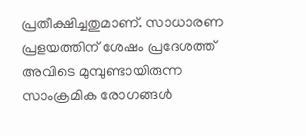പ്രതീക്ഷിച്ചതുമാണ്. സാധാരണ പ്രളയത്തിന് ശേഷം പ്രദേശത്ത് അവിടെ മുമ്പുണ്ടായിരുന്ന സാംക്രമിക രോഗങ്ങൾ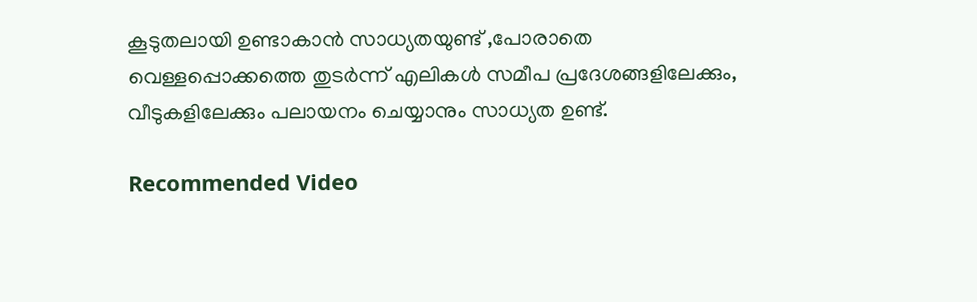കൂടുതലായി ഉണ്ടാകാൻ സാധ്യതയുണ്ട് ,പോരാതെ വെള്ളപ്പൊക്കത്തെ തുടർന്ന് എലികൾ സമീപ പ്രദേശങ്ങളിലേക്കും, വീടുകളിലേക്കും പലായനം ചെയ്യാനും സാധ്യത ഉണ്ട്.

Recommended Video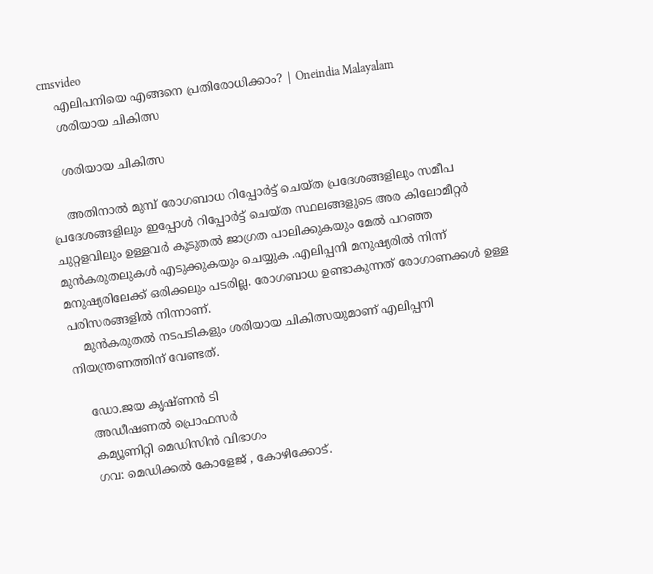cmsvideo
    എലിപനിയെ എങ്ങനെ പ്രതിരോധിക്കാം? | Oneindia Malayalam
    ശരിയായ ചികിത്സ

    ശരിയായ ചികിത്സ

    അതിനാൽ മുമ്പ് രോഗബാധ റിപ്പോർട്ട് ചെയ്ത പ്രദേശങ്ങളിലും സമീപ പ്രദേശങ്ങളിലും ഇപ്പോൾ റിപ്പോർട്ട് ചെയ്ത സ്ഥലങ്ങളുടെ അര കിലോമീറ്റർ ചുറ്റളവിലും ഉള്ളവർ കൂടുതൽ ജാഗ്രത പാലിക്കുകയും മേൽ പറഞ്ഞ മുൻകരുതലുകൾ എടുക്കുകയും ചെയ്യുക .എലിപ്പനി മനുഷ്യരിൽ നിന്ന് മനുഷ്യരിലേക്ക് ഒരിക്കലും പടരില്ല. രോഗബാധ ഉണ്ടാകുന്നത് രോഗാണക്കൾ ഉള്ള പരിസരങ്ങളിൽ നിന്നാണ്.
    മുൻകരുതൽ നടപടികളും ശരിയായ ചികിത്സയുമാണ് എലിപ്പനി നിയന്ത്രണത്തിന് വേണ്ടത്.

    ഡോ.ജയ കൃഷ്ണൻ ടി
    അഡീഷണൽ പ്രൊഫസർ
    കമ്യൂണിറ്റി മെഡിസിൻ വിഭാഗം
    ഗവ: മെഡിക്കൽ കോളേജ് , കോഴിക്കോട്.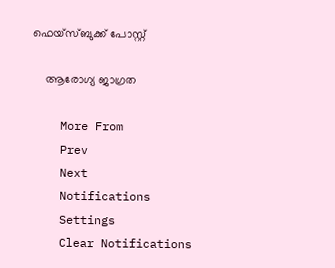ഫെയ്സ്ബുക്ക് പോസ്റ്റ്

    ആരോഗ്യ ജാഗ്രത

    More From
    Prev
    Next
    Notifications
    Settings
    Clear Notifications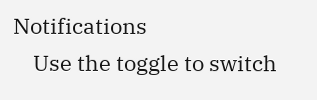Notifications
    Use the toggle to switch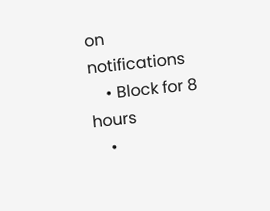on notifications
    • Block for 8 hours
    •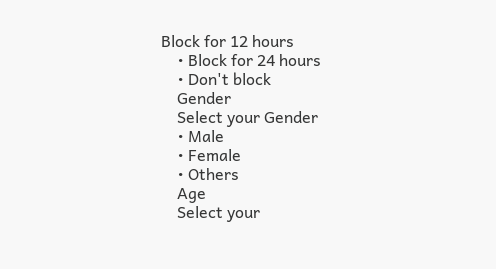Block for 12 hours
    • Block for 24 hours
    • Don't block
    Gender
    Select your Gender
    • Male
    • Female
    • Others
    Age
    Select your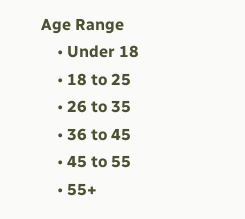Age Range
    • Under 18
    • 18 to 25
    • 26 to 35
    • 36 to 45
    • 45 to 55
    • 55+